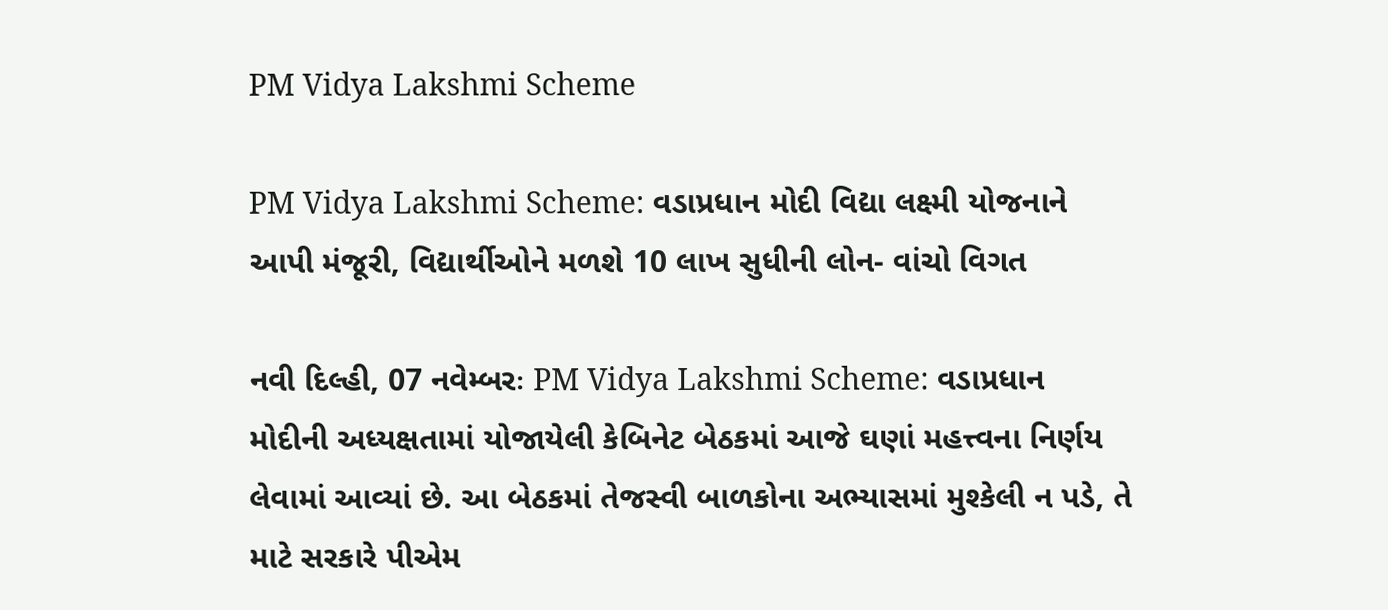PM Vidya Lakshmi Scheme

PM Vidya Lakshmi Scheme: વડાપ્રધાન મોદી વિદ્યા લક્ષ્મી યોજનાને આપી મંજૂરી, વિદ્યાર્થીઓને મળશે 10 લાખ સુધીની લોન- વાંચો વિગત

નવી દિલ્હી, 07 નવેમ્બરઃ PM Vidya Lakshmi Scheme: વડાપ્રધાન મોદીની અધ્યક્ષતામાં યોજાયેલી કેબિનેટ બેઠકમાં આજે ઘણાં મહત્ત્વના નિર્ણય લેવામાં આવ્યાં છે. આ બેઠકમાં તેજસ્વી બાળકોના અભ્યાસમાં મુશ્કેલી ન પડે, તે માટે સરકારે પીએમ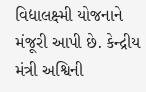વિદ્યાલક્ષ્મી યોજનાને મંજૂરી આપી છે. કેન્દ્રીય મંત્રી અશ્વિની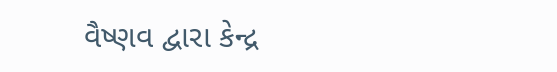વૈષ્ણવ દ્વારા કેન્દ્ર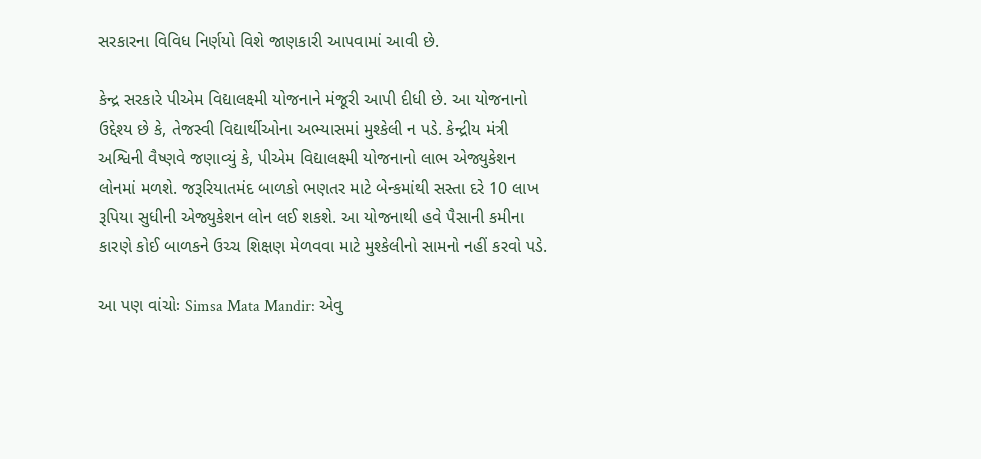સરકારના વિવિધ નિર્ણયો વિશે જાણકારી આપવામાં આવી છે.

કેન્દ્ર સરકારે પીએમ વિદ્યાલક્ષ્મી યોજનાને મંજૂરી આપી દીધી છે. આ યોજનાનો ઉદ્દેશ્ય છે કે, તેજસ્વી વિદ્યાર્થીઓના અભ્યાસમાં મુશ્કેલી ન પડે. કેન્દ્રીય મંત્રી અશ્વિની વૈષ્ણવે જણાવ્યું કે, પીએમ વિદ્યાલક્ષ્મી યોજનાનો લાભ એજ્યુકેશન લોનમાં મળશે. જરૂરિયાતમંદ બાળકો ભણતર માટે બેન્કમાંથી સસ્તા દરે 10 લાખ રૂપિયા સુધીની એજ્યુકેશન લોન લઈ શકશે. આ યોજનાથી હવે પૈસાની કમીના કારણે કોઈ બાળકને ઉચ્ચ શિક્ષણ મેળવવા માટે મુશ્કેલીનો સામનો નહીં કરવો પડે.

આ પણ વાંચોઃ Simsa Mata Mandir: એવુ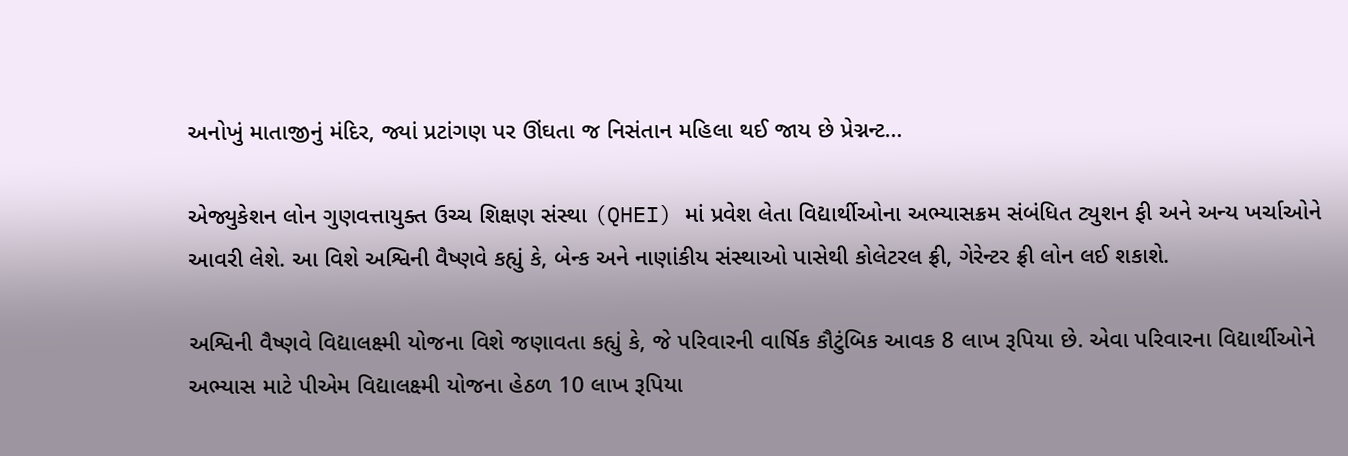અનોખું માતાજીનું મંદિર, જ્યાં પ્રટાંગણ પર ઊંઘતા જ નિસંતાન મહિલા થઈ જાય છે પ્રેગ્નન્ટ…

એજ્યુકેશન લોન ગુણવત્તાયુક્ત ઉચ્ચ શિક્ષણ સંસ્થા (QHEI) માં પ્રવેશ લેતા વિદ્યાર્થીઓના અભ્યાસક્રમ સંબંધિત ટ્યુશન ફી અને અન્ય ખર્ચાઓને આવરી લેશે. આ વિશે અશ્વિની વૈષ્ણવે કહ્યું કે, બેન્ક અને નાણાંકીય સંસ્થાઓ પાસેથી કોલેટરલ ફ્રી, ગેરેન્ટર ફ્રી લોન લઈ શકાશે.

અશ્વિની વૈષ્ણવે વિદ્યાલક્ષ્મી યોજના વિશે જણાવતા કહ્યું કે, જે પરિવારની વાર્ષિક કૌટુંબિક આવક 8 લાખ રૂપિયા છે. એવા પરિવારના વિદ્યાર્થીઓને અભ્યાસ માટે પીએમ વિદ્યાલક્ષ્મી યોજના હેઠળ 10 લાખ રૂપિયા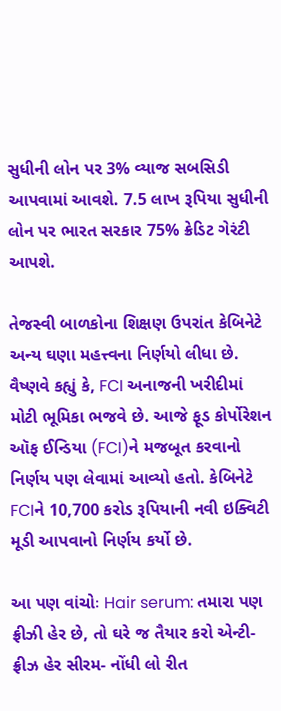સુધીની લોન પર 3% વ્યાજ સબસિડી આપવામાં આવશે. 7.5 લાખ રૂપિયા સુધીની લોન પર ભારત સરકાર 75% ક્રેડિટ ગેરંટી આપશે.

તેજસ્વી બાળકોના શિક્ષણ ઉપરાંત કેબિનેટે અન્ય ઘણા મહત્ત્વના નિર્ણયો લીધા છે. વૈષ્ણવે કહ્યું કે, FCI અનાજની ખરીદીમાં મોટી ભૂમિકા ભજવે છે. આજે ફૂડ કોર્પોરેશન ઑફ ઈન્ડિયા (FCI)ને મજબૂત કરવાનો નિર્ણય પણ લેવામાં આવ્યો હતો. કેબિનેટે FCIને 10,700 કરોડ રૂપિયાની નવી ઇક્વિટી મૂડી આપવાનો નિર્ણય કર્યો છે.

આ પણ વાંચોઃ Hair serum: તમારા પણ ફ્રીઝી હેર છે, તો ઘરે જ તૈયાર કરો એન્ટી-ફ્રીઝ હેર સીરમ- નોંધી લો રીત